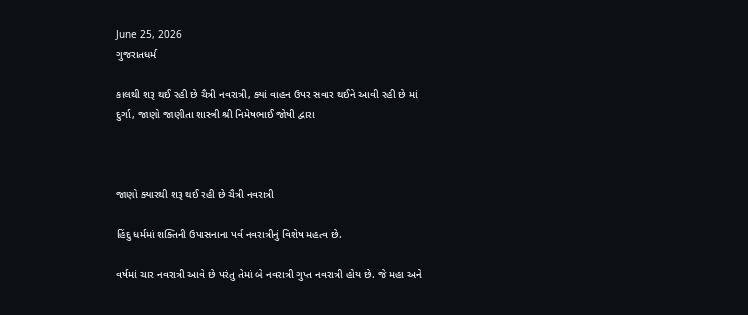June 25, 2026
ગુજરાતધર્મ

કાલથી શરૂ થઈ રહી છે ચૈત્રી નવરાત્રી, ક્યાં વાહન ઉપર સવાર થઈને આવી રહી છે માં દુર્ગા, જાણો જાણીતા શાસ્ત્રી શ્રી નિમેષભાઈ જોષી દ્વારા



જાણો ક્યારથી શરૂ થઈ રહી છે ચૈત્રી નવરાત્રી

હિંદુ ધર્મમાં શક્તિની ઉપાસનાના પર્વ નવરાત્રીનું વિશેષ મહત્વ છે.

વર્ષમાં ચાર નવરાત્રી આવે છે પરંતુ તેમાં બે નવરાત્રી ગુપ્ત નવરાત્રી હોય છે. જે મહા અને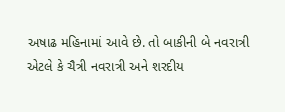અષાઢ મહિનામાં આવે છે. તો બાકીની બે નવરાત્રી એટલે કે ચૈત્રી નવરાત્રી અને શરદીય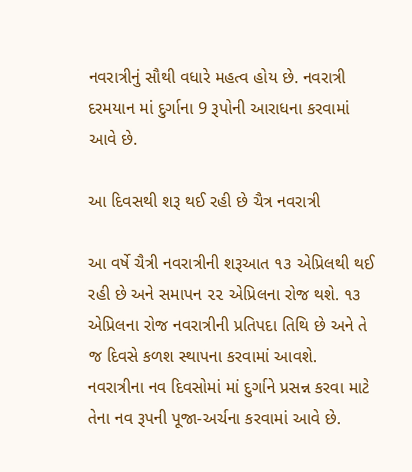નવરાત્રીનું સૌથી વધારે મહત્વ હોય છે. નવરાત્રી દરમયાન માં દુર્ગાના 9 રૂપોની આરાધના કરવામાં આવે છે.

આ દિવસથી શરૂ થઈ રહી છે ચૈત્ર નવરાત્રી

આ વર્ષે ચૈત્રી નવરાત્રીની શરૂઆત ૧૩ એપ્રિલથી થઈ રહી છે અને સમાપન ૨૨ એપ્રિલના રોજ થશે. ૧૩ એપ્રિલના રોજ નવરાત્રીની પ્રતિપદા તિથિ છે અને તે જ દિવસે કળશ સ્થાપના કરવામાં આવશે. નવરાત્રીના નવ દિવસોમાં માં દુર્ગાને પ્રસન્ન કરવા માટે તેના નવ રૂપની પૂજા-અર્ચના કરવામાં આવે છે.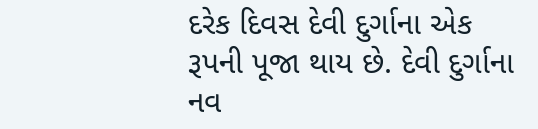દરેક દિવસ દેવી દુર્ગાના એક રૂપની પૂજા થાય છે. દેવી દુર્ગાના નવ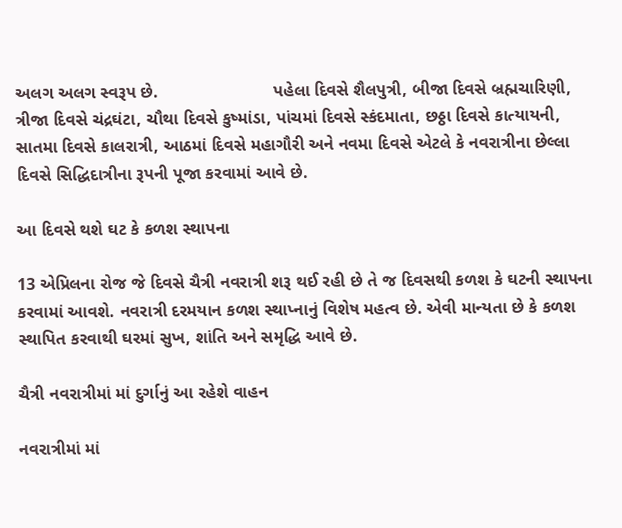અલગ અલગ સ્વરૂપ છે.                        પહેલા દિવસે શૈલપુત્રી, બીજા દિવસે બ્રહ્મચારિણી, ત્રીજા દિવસે ચંદ્રઘંટા, ચૌથા દિવસે કુષ્માંડા, પાંચમાં દિવસે સ્કંદમાતા, છઠ્ઠા દિવસે કાત્યાયની, સાતમા દિવસે કાલરાત્રી, આઠમાં દિવસે મહાગૌરી અને નવમા દિવસે એટલે કે નવરાત્રીના છેલ્લા દિવસે સિદ્ધિદાત્રીના રૂપની પૂજા કરવામાં આવે છે.

આ દિવસે થશે ઘટ કે કળશ સ્થાપના

13 એપ્રિલના રોજ જે દિવસે ચૈત્રી નવરાત્રી શરૂ થઈ રહી છે તે જ દિવસથી કળશ કે ઘટની સ્થાપના કરવામાં આવશે. નવરાત્રી દરમયાન કળશ સ્થાપ્નાનું વિશેષ મહત્વ છે. એવી માન્યતા છે કે કળશ સ્થાપિત કરવાથી ઘરમાં સુખ, શાંતિ અને સમૃદ્ધિ આવે છે.

ચૈત્રી નવરાત્રીમાં માં દુર્ગાનું આ રહેશે વાહન

નવરાત્રીમાં માં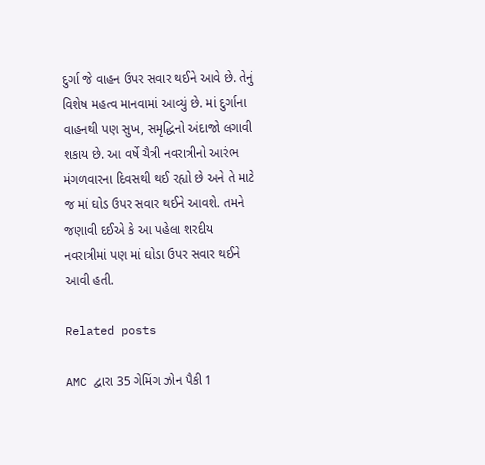દુર્ગા જે વાહન ઉપર સવાર થઈને આવે છે. તેનું વિશેષ મહત્વ માનવામાં આવ્યું છે. માં દુર્ગાના વાહનથી પણ સુખ, સમૃદ્ધિનો અંદાજો લગાવી શકાય છે. આ વર્ષે ચૈત્રી નવરાત્રીનો આરંભ મંગળવારના દિવસથી થઈ રહ્યો છે અને તે માટે જ માં ઘોડ ઉપર સવાર થઈને આવશે. તમને જણાવી દઈએ કે આ પહેલા શરદીય નવરાત્રીમાં પણ માં ઘોડા ઉપર સવાર થઈને આવી હતી.

Related posts

AMC દ્વારા 35 ગેમિંગ ઝોન પૈકી 1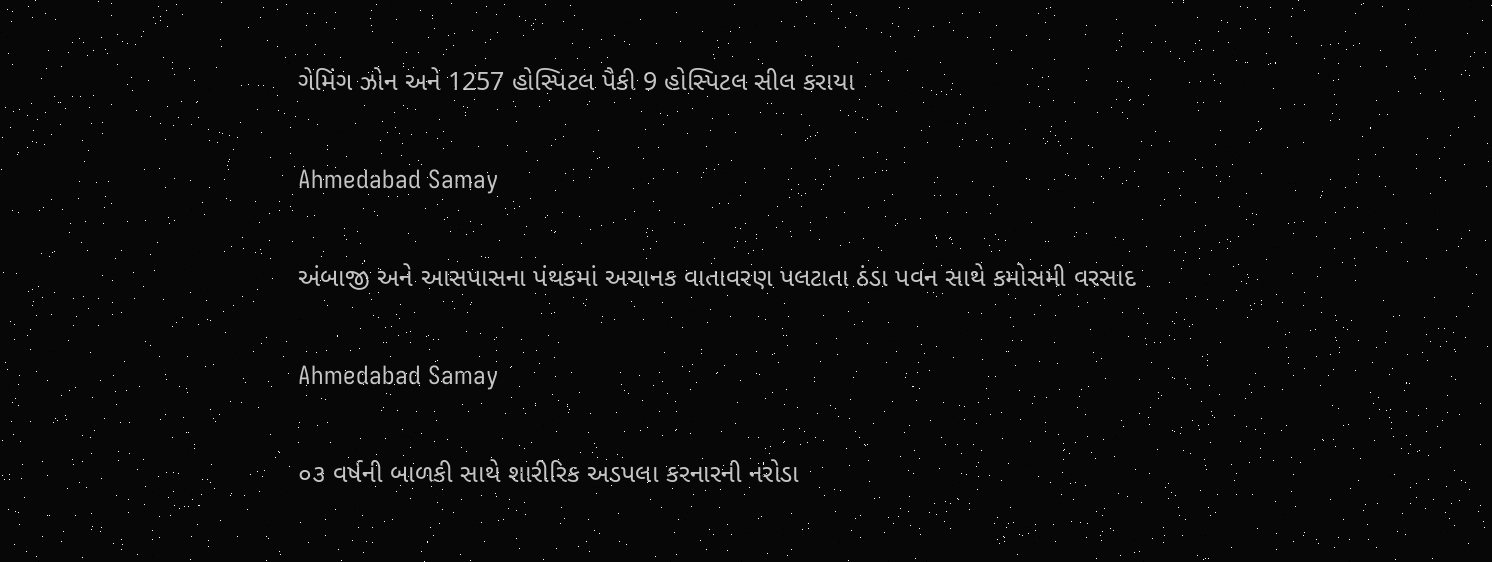ગેમિંગ ઝોન અને 1257 હોસ્પિટલ પૈકી 9 હોસ્પિટલ સીલ કરાયા

Ahmedabad Samay

અંબાજી અને આસપાસના પંથકમાં અચાનક વાતાવરણ પલટાતા ઠંડા પવન સાથે કમોસમી વરસાદ

Ahmedabad Samay

૦૩ વર્ષની બાળકી સાથે શારીરિક અડપલા કરનારની નરોડા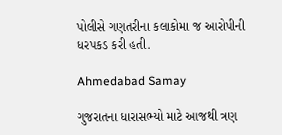પોલીસે ગણતરીના કલાકોમા જ આરોપીની ધરપકડ કરી હતી.

Ahmedabad Samay

ગુજરાતના ધારાસભ્યો માટે આજથી ત્રણ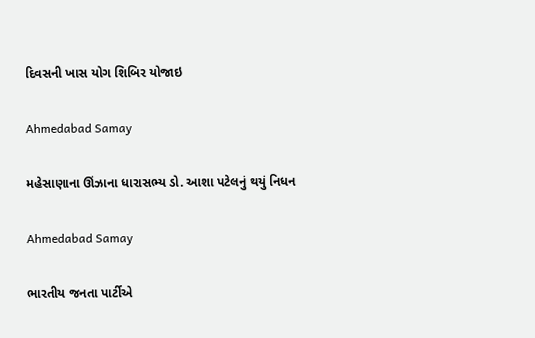દિવસની ખાસ યોગ શિબિર યોજાઇ

Ahmedabad Samay

મહેસાણાના ઊંઝાના ધારાસભ્ય ડો. આશા પટેલનું થયું નિધન

Ahmedabad Samay

ભારતીય જનતા પાર્ટીએ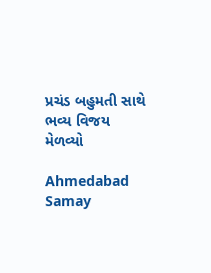પ્રચંડ બહુમતી સાથે ભવ્ય વિજય મેળવ્યો

Ahmedabad Samay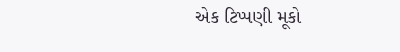એક ટિપ્પણી મૂકો